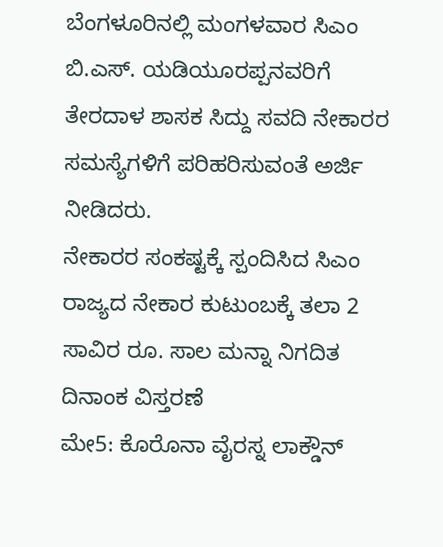ಬೆಂಗಳೂರಿನಲ್ಲಿ ಮಂಗಳವಾರ ಸಿಎಂ ಬಿ.ಎಸ್. ಯಡಿಯೂರಪ್ಪನವರಿಗೆ ತೇರದಾಳ ಶಾಸಕ ಸಿದ್ದು ಸವದಿ ನೇಕಾರರ ಸಮಸ್ಯೆಗಳಿಗೆ ಪರಿಹರಿಸುವಂತೆ ಅರ್ಜಿ ನೀಡಿದರು.
ನೇಕಾರರ ಸಂಕಷ್ಟಕ್ಕೆ ಸ್ಪಂದಿಸಿದ ಸಿಎಂ
ರಾಜ್ಯದ ನೇಕಾರ ಕುಟುಂಬಕ್ಕೆ ತಲಾ 2 ಸಾವಿರ ರೂ. ಸಾಲ ಮನ್ನಾ ನಿಗದಿತ ದಿನಾಂಕ ವಿಸ್ತರಣೆ
ಮೇ5: ಕೊರೊನಾ ವೈರಸ್ನ ಲಾಕ್ಡೌನ್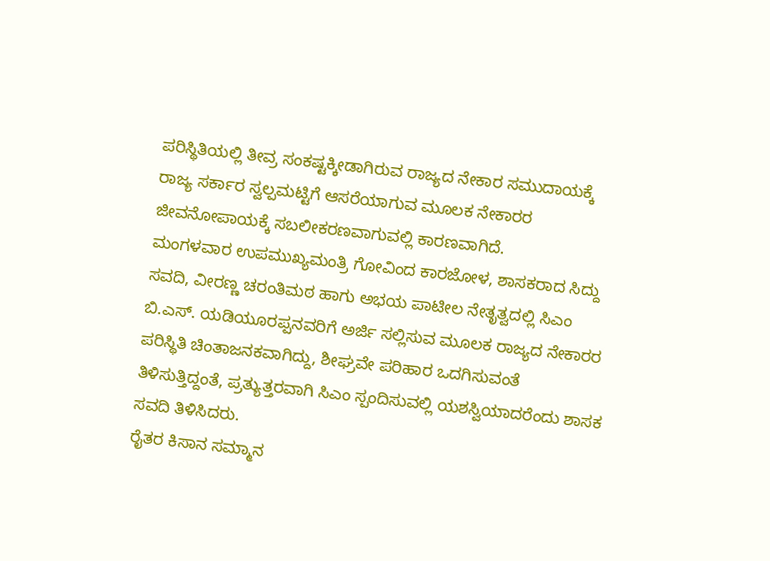ಪರಿಸ್ಥಿತಿಯಲ್ಲಿ ತೀವ್ರ ಸಂಕಷ್ಟಕ್ಕೀಡಾಗಿರುವ ರಾಜ್ಯದ ನೇಕಾರ ಸಮುದಾಯಕ್ಕೆ ರಾಜ್ಯ ಸರ್ಕಾರ ಸ್ವಲ್ಪಮಟ್ಟಿಗೆ ಆಸರೆಯಾಗುವ ಮೂಲಕ ನೇಕಾರರ ಜೀವನೋಪಾಯಕ್ಕೆ ಸಬಲೀಕರಣವಾಗುವಲ್ಲಿ ಕಾರಣವಾಗಿದೆ.
ಮಂಗಳವಾರ ಉಪಮುಖ್ಯಮಂತ್ರಿ ಗೋವಿಂದ ಕಾರಜೋಳ, ಶಾಸಕರಾದ ಸಿದ್ದು ಸವದಿ, ವೀರಣ್ಣ ಚರಂತಿಮಠ ಹಾಗು ಅಭಯ ಪಾಟೀಲ ನೇತೃತ್ವದಲ್ಲಿ ಸಿಎಂ ಬಿ.ಎಸ್. ಯಡಿಯೂರಪ್ಪನವರಿಗೆ ಅರ್ಜಿ ಸಲ್ಲಿಸುವ ಮೂಲಕ ರಾಜ್ಯದ ನೇಕಾರರ ಪರಿಸ್ಥಿತಿ ಚಿಂತಾಜನಕವಾಗಿದ್ದು, ಶೀಘ್ರವೇ ಪರಿಹಾರ ಒದಗಿಸುವಂತೆ ತಿಳಿಸುತ್ತಿದ್ದಂತೆ, ಪ್ರತ್ಯುತ್ತರವಾಗಿ ಸಿಎಂ ಸ್ಪಂದಿಸುವಲ್ಲಿ ಯಶಸ್ವಿಯಾದರೆಂದು ಶಾಸಕ ಸವದಿ ತಿಳಿಸಿದರು.
ರೈತರ ಕಿಸಾನ ಸಮ್ಮಾನ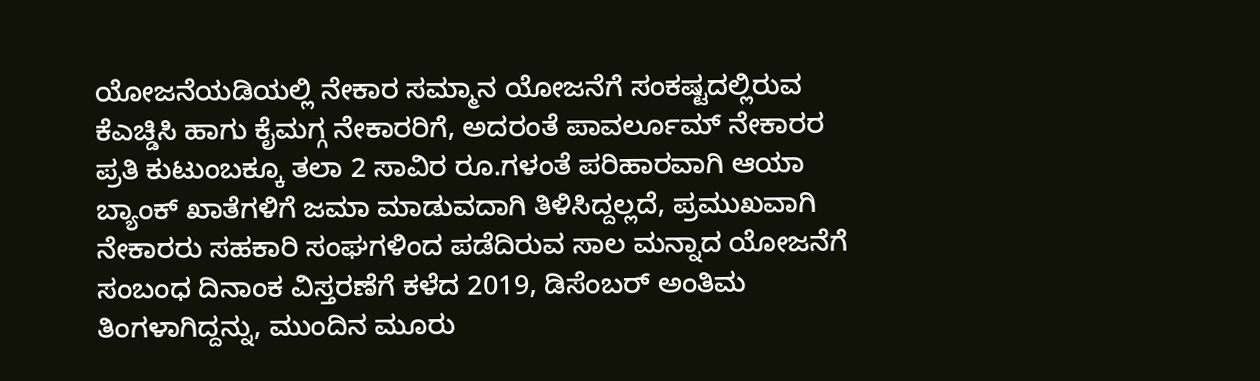ಯೋಜನೆಯಡಿಯಲ್ಲಿ ನೇಕಾರ ಸಮ್ಮಾನ ಯೋಜನೆಗೆ ಸಂಕಷ್ಟದಲ್ಲಿರುವ ಕೆಎಚ್ಡಿಸಿ ಹಾಗು ಕೈಮಗ್ಗ ನೇಕಾರರಿಗೆ, ಅದರಂತೆ ಪಾವರ್ಲೂಮ್ ನೇಕಾರರ ಪ್ರತಿ ಕುಟುಂಬಕ್ಕೂ ತಲಾ 2 ಸಾವಿರ ರೂ.ಗಳಂತೆ ಪರಿಹಾರವಾಗಿ ಆಯಾ ಬ್ಯಾಂಕ್ ಖಾತೆಗಳಿಗೆ ಜಮಾ ಮಾಡುವದಾಗಿ ತಿಳಿಸಿದ್ದಲ್ಲದೆ, ಪ್ರಮುಖವಾಗಿ ನೇಕಾರರು ಸಹಕಾರಿ ಸಂಘಗಳಿಂದ ಪಡೆದಿರುವ ಸಾಲ ಮನ್ನಾದ ಯೋಜನೆಗೆ ಸಂಬಂಧ ದಿನಾಂಕ ವಿಸ್ತರಣೆಗೆ ಕಳೆದ 2019, ಡಿಸೆಂಬರ್ ಅಂತಿಮ ತಿಂಗಳಾಗಿದ್ದನ್ನು, ಮುಂದಿನ ಮೂರು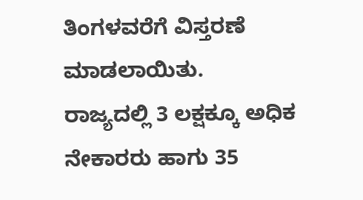ತಿಂಗಳವರೆಗೆ ವಿಸ್ತರಣೆ ಮಾಡಲಾಯಿತು.
ರಾಜ್ಯದಲ್ಲಿ 3 ಲಕ್ಷಕ್ಕೂ ಅಧಿಕ ನೇಕಾರರು ಹಾಗು 35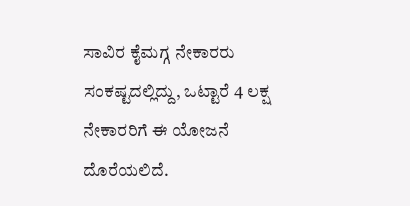ಸಾವಿರ ಕೈಮಗ್ಗ ನೇಕಾರರು ಸಂಕಷ್ಟದಲ್ಲಿದ್ದು, ಒಟ್ಟಾರೆ 4 ಲಕ್ಷ ನೇಕಾರರಿಗೆ ಈ ಯೋಜನೆ ದೊರೆಯಲಿದೆ.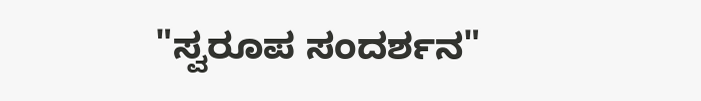"ಸ್ವರೂಪ ಸಂದರ್ಶನ"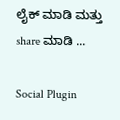ಲೈಕ್ ಮಾಡಿ ಮತ್ತು share ಮಾಡಿ ...

Social Plugin